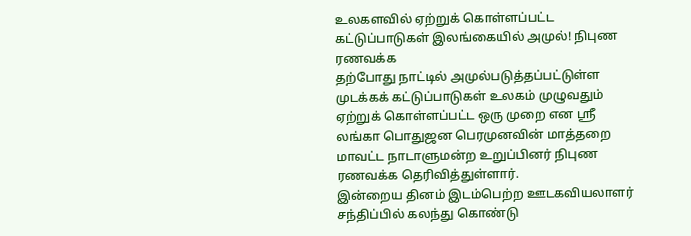உலகளவில் ஏற்றுக் கொள்ளப்பட்ட கட்டுப்பாடுகள் இலங்கையில் அமுல்! நிபுண ரணவக்க
தற்போது நாட்டில் அமுல்படுத்தப்பட்டுள்ள முடக்கக் கட்டுப்பாடுகள் உலகம் முழுவதும் ஏற்றுக் கொள்ளப்பட்ட ஒரு முறை என ஸ்ரீ லங்கா பொதுஜன பெரமுனவின் மாத்தறை மாவட்ட நாடாளுமன்ற உறுப்பினர் நிபுண ரணவக்க தெரிவித்துள்ளார்.
இன்றைய தினம் இடம்பெற்ற ஊடகவியலாளர் சந்திப்பில் கலந்து கொண்டு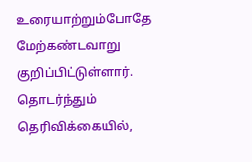உரையாற்றும்போதே மேற்கண்டவாறு குறிப்பிட்டுள்ளார்.
தொடர்ந்தும் தெரிவிக்கையில்,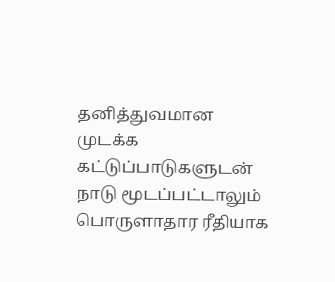தனித்துவமான முடக்க கட்டுப்பாடுகளுடன் நாடு மூடப்பட்டாலும் பொருளாதார ரீதியாக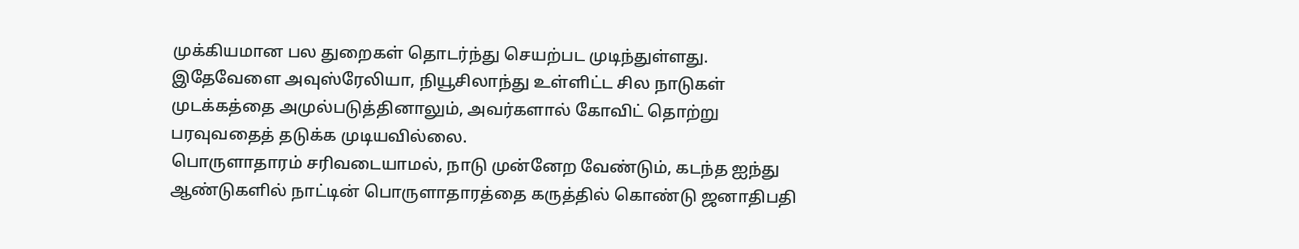முக்கியமான பல துறைகள் தொடர்ந்து செயற்பட முடிந்துள்ளது.
இதேவேளை அவுஸ்ரேலியா, நியூசிலாந்து உள்ளிட்ட சில நாடுகள் முடக்கத்தை அமுல்படுத்தினாலும், அவர்களால் கோவிட் தொற்று பரவுவதைத் தடுக்க முடியவில்லை.
பொருளாதாரம் சரிவடையாமல், நாடு முன்னேற வேண்டும், கடந்த ஐந்து ஆண்டுகளில் நாட்டின் பொருளாதாரத்தை கருத்தில் கொண்டு ஜனாதிபதி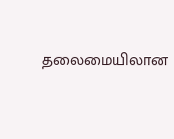தலைமையிலான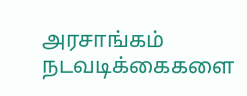அரசாங்கம் நடவடிக்கைகளை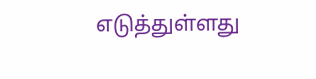எடுத்துள்ளது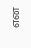என